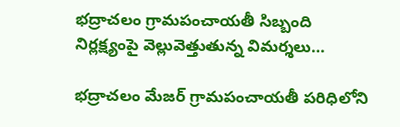భద్రాచలం గ్రామపంచాయతీ సిబ్బంది నిర్లక్ష్యంపై వెల్లువెత్తుతున్న విమర్శలు…

భద్రాచలం మేజర్ గ్రామపంచాయతీ పరిధిలోని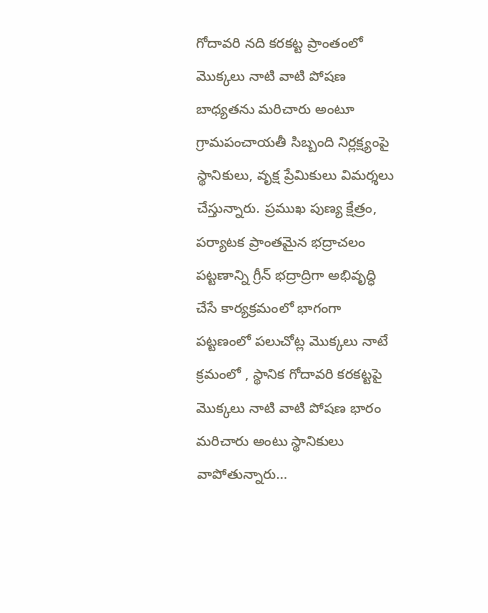గోదావరి నది కరకట్ట ప్రాంతంలో మొక్కలు నాటి వాటి పోషణ బాధ్యతను మరిచారు అంటూ గ్రామపంచాయతీ సిబ్బంది నిర్లక్ష్యంపై స్థానికులు, వృక్ష ప్రేమికులు విమర్శలు చేస్తున్నారు. ప్రముఖ పుణ్య క్షేత్రం, పర్యాటక ప్రాంతమైన భద్రాచలం పట్టణాన్ని గ్రీన్ భద్రాద్రిగా అభివృద్ధి చేసే కార్యక్రమంలో భాగంగా పట్టణంలో పలుచోట్ల మొక్కలు నాటే క్రమంలో , స్థానిక గోదావరి కరకట్టపై మొక్కలు నాటి వాటి పోషణ భారం మరిచారు అంటు స్థానికులు వాపోతున్నారు…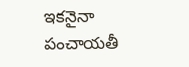ఇకనైనా పంచాయతీ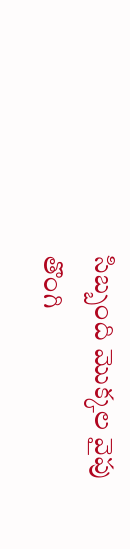సిబ్బంది మొక్కల వైపు తొంగి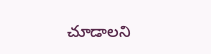చూడాలని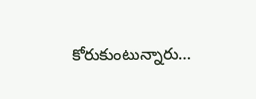కోరుకుంటున్నారు…